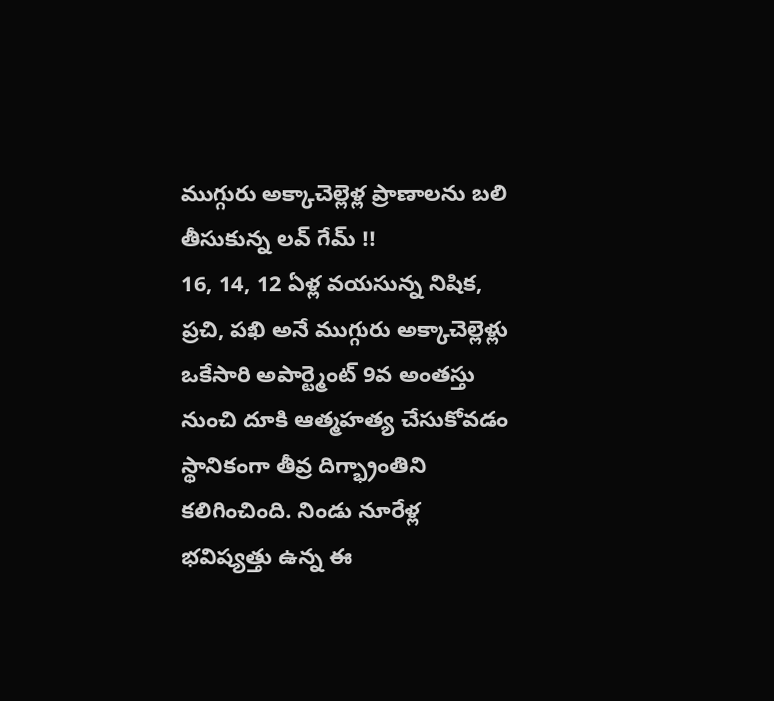ముగ్గురు అక్కాచెల్లెళ్ల ప్రాణాలను బలి తీసుకున్న లవ్ గేమ్ !!
16, 14, 12 ఏళ్ల వయసున్న నిషిక, ప్రచి, పఖి అనే ముగ్గురు అక్కాచెల్లెళ్లు ఒకేసారి అపార్ట్మెంట్ 9వ అంతస్తు నుంచి దూకి ఆత్మహత్య చేసుకోవడం స్థానికంగా తీవ్ర దిగ్భ్రాంతిని కలిగించింది. నిండు నూరేళ్ల భవిష్యత్తు ఉన్న ఈ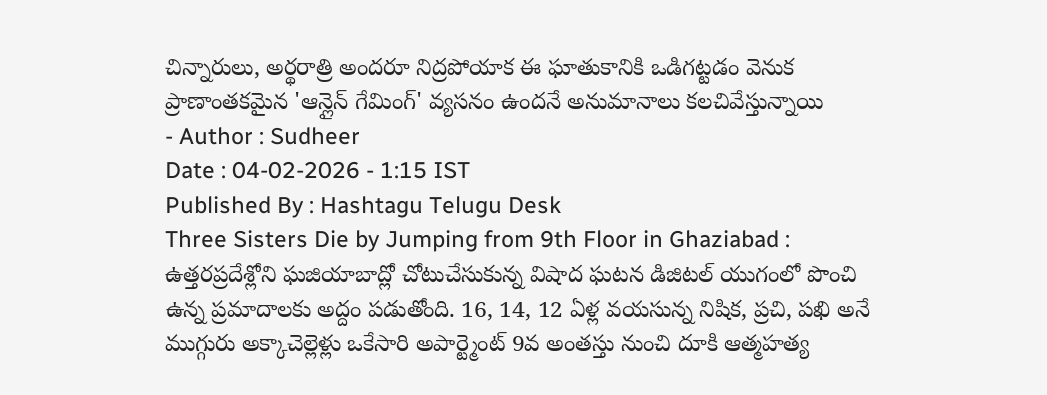చిన్నారులు, అర్థరాత్రి అందరూ నిద్రపోయాక ఈ ఘాతుకానికి ఒడిగట్టడం వెనుక ప్రాణాంతకమైన 'ఆన్లైన్ గేమింగ్' వ్యసనం ఉందనే అనుమానాలు కలచివేస్తున్నాయి
- Author : Sudheer
Date : 04-02-2026 - 1:15 IST
Published By : Hashtagu Telugu Desk
Three Sisters Die by Jumping from 9th Floor in Ghaziabad : ఉత్తరప్రదేశ్లోని ఘజియాబాద్లో చోటుచేసుకున్న విషాద ఘటన డిజిటల్ యుగంలో పొంచి ఉన్న ప్రమాదాలకు అద్దం పడుతోంది. 16, 14, 12 ఏళ్ల వయసున్న నిషిక, ప్రచి, పఖి అనే ముగ్గురు అక్కాచెల్లెళ్లు ఒకేసారి అపార్ట్మెంట్ 9వ అంతస్తు నుంచి దూకి ఆత్మహత్య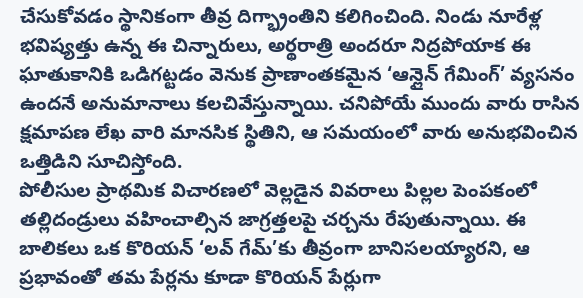చేసుకోవడం స్థానికంగా తీవ్ర దిగ్భ్రాంతిని కలిగించింది. నిండు నూరేళ్ల భవిష్యత్తు ఉన్న ఈ చిన్నారులు, అర్థరాత్రి అందరూ నిద్రపోయాక ఈ ఘాతుకానికి ఒడిగట్టడం వెనుక ప్రాణాంతకమైన ‘ఆన్లైన్ గేమింగ్’ వ్యసనం ఉందనే అనుమానాలు కలచివేస్తున్నాయి. చనిపోయే ముందు వారు రాసిన క్షమాపణ లేఖ వారి మానసిక స్థితిని, ఆ సమయంలో వారు అనుభవించిన ఒత్తిడిని సూచిస్తోంది.
పోలీసుల ప్రాథమిక విచారణలో వెల్లడైన వివరాలు పిల్లల పెంపకంలో తల్లిదండ్రులు వహించాల్సిన జాగ్రత్తలపై చర్చను రేపుతున్నాయి. ఈ బాలికలు ఒక కొరియన్ ‘లవ్ గేమ్’కు తీవ్రంగా బానిసలయ్యారని, ఆ ప్రభావంతో తమ పేర్లను కూడా కొరియన్ పేర్లుగా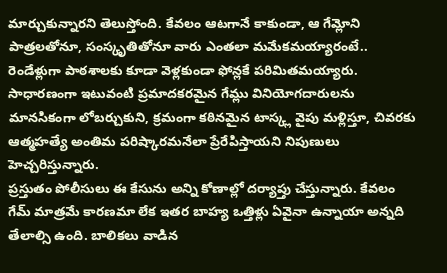మార్చుకున్నారని తెలుస్తోంది. కేవలం ఆటగానే కాకుండా, ఆ గేమ్లోని పాత్రలతోనూ, సంస్కృతితోనూ వారు ఎంతలా మమేకమయ్యారంటే.. రెండేళ్లుగా పాఠశాలకు కూడా వెళ్లకుండా ఫోన్లకే పరిమితమయ్యారు. సాధారణంగా ఇటువంటి ప్రమాదకరమైన గేమ్లు వినియోగదారులను మానసికంగా లోబర్చుకుని, క్రమంగా కఠినమైన టాస్క్ల వైపు మళ్లిస్తూ, చివరకు ఆత్మహత్యే అంతిమ పరిష్కారమనేలా ప్రేరేపిస్తాయని నిపుణులు హెచ్చరిస్తున్నారు.
ప్రస్తుతం పోలీసులు ఈ కేసును అన్ని కోణాల్లో దర్యాప్తు చేస్తున్నారు. కేవలం గేమ్ మాత్రమే కారణమా లేక ఇతర బాహ్య ఒత్తిళ్లు ఏవైనా ఉన్నాయా అన్నది తేలాల్సి ఉంది. బాలికలు వాడిన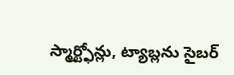స్మార్ట్ఫోన్లు, ట్యాబ్లను సైబర్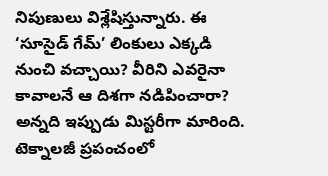నిపుణులు విశ్లేషిస్తున్నారు. ఈ ‘సూసైడ్ గేమ్’ లింకులు ఎక్కడి నుంచి వచ్చాయి? వీరిని ఎవరైనా కావాలనే ఆ దిశగా నడిపించారా? అన్నది ఇప్పుడు మిస్టరీగా మారింది. టెక్నాలజీ ప్రపంచంలో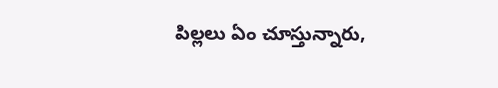పిల్లలు ఏం చూస్తున్నారు,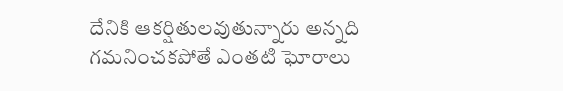దేనికి ఆకర్షితులవుతున్నారు అన్నది గమనించకపోతే ఎంతటి ఘోరాలు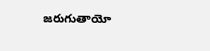జరుగుతాయో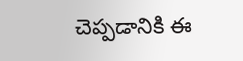చెప్పడానికి ఈ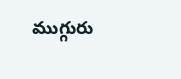ముగ్గురు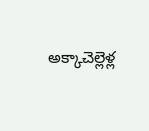అక్కాచెల్లెళ్ల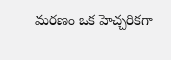మరణం ఒక హెచ్చరికగా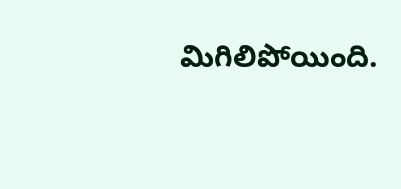మిగిలిపోయింది.